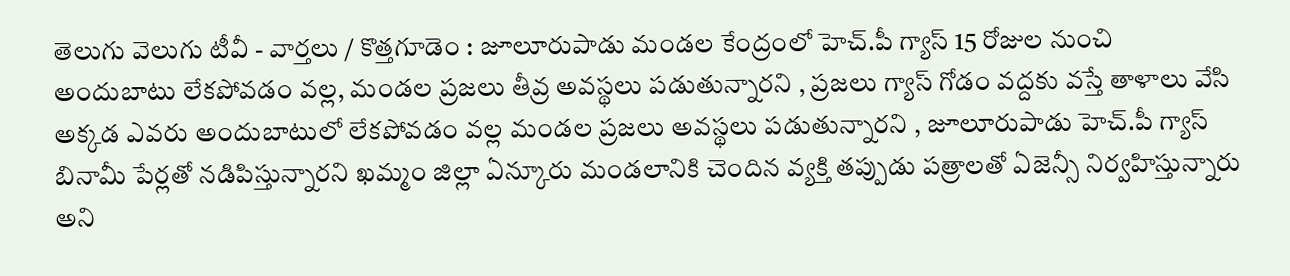తెలుగు వెలుగు టీవీ - వార్తలు / కొత్తగూడెం : జూలూరుపాడు మండల కేంద్రంలో హెచ్.పీ గ్యాస్ 15 రోజుల నుంచి అందుబాటు లేకపోవడం వల్ల, మండల ప్రజలు తీవ్ర అవస్థలు పడుతున్నారని , ప్రజలు గ్యాస్ గోడం వద్దకు వస్తే తాళాలు వేసి అక్కడ ఎవరు అందుబాటులో లేకపోవడం వల్ల మండల ప్రజలు అవస్థలు పడుతున్నారని , జూలూరుపాడు హెచ్.పీ గ్యాస్ బినామీ పేర్లతో నడిపిస్తున్నారని ఖమ్మం జిల్లా ఏన్కూరు మండలానికి చెందిన వ్యక్తి తప్పుడు పత్రాలతో ఏజెన్సీ నిర్వహిస్తున్నారు అని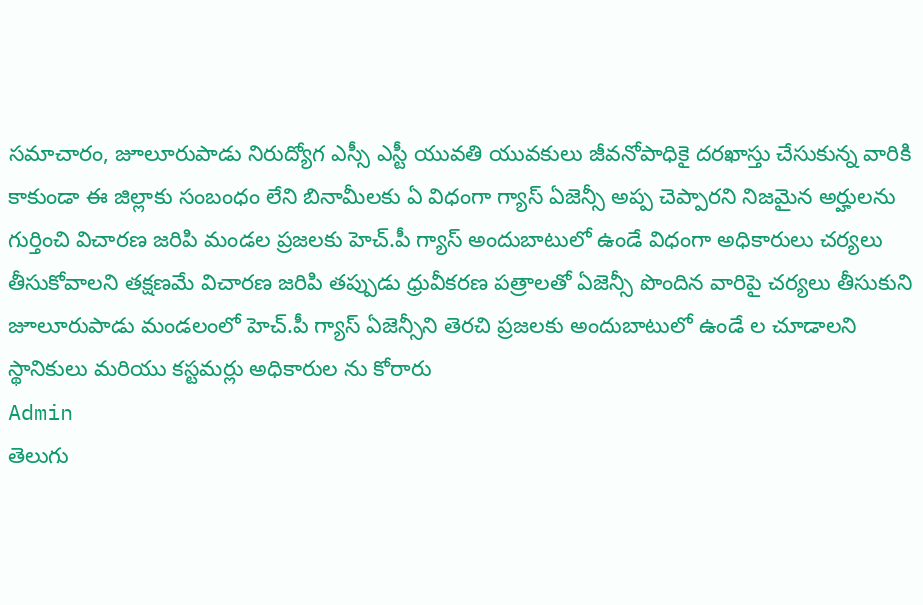సమాచారం, జూలూరుపాడు నిరుద్యోగ ఎస్సీ ఎస్టీ యువతి యువకులు జీవనోపాధికై దరఖాస్తు చేసుకున్న వారికి కాకుండా ఈ జిల్లాకు సంబంధం లేని బినామీలకు ఏ విధంగా గ్యాస్ ఏజెన్సీ అప్ప చెప్పారని నిజమైన అర్హులను గుర్తించి విచారణ జరిపి మండల ప్రజలకు హెచ్.పీ గ్యాస్ అందుబాటులో ఉండే విధంగా అధికారులు చర్యలు తీసుకోవాలని తక్షణమే విచారణ జరిపి తప్పుడు ధ్రువీకరణ పత్రాలతో ఏజెన్సీ పొందిన వారిపై చర్యలు తీసుకుని జూలూరుపాడు మండలంలో హెచ్.పీ గ్యాస్ ఏజెన్సీని తెరచి ప్రజలకు అందుబాటులో ఉండే ల చూడాలని స్థానికులు మరియు కస్టమర్లు అధికారుల ను కోరారు
Admin
తెలుగు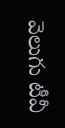వెలుగు టీవీ